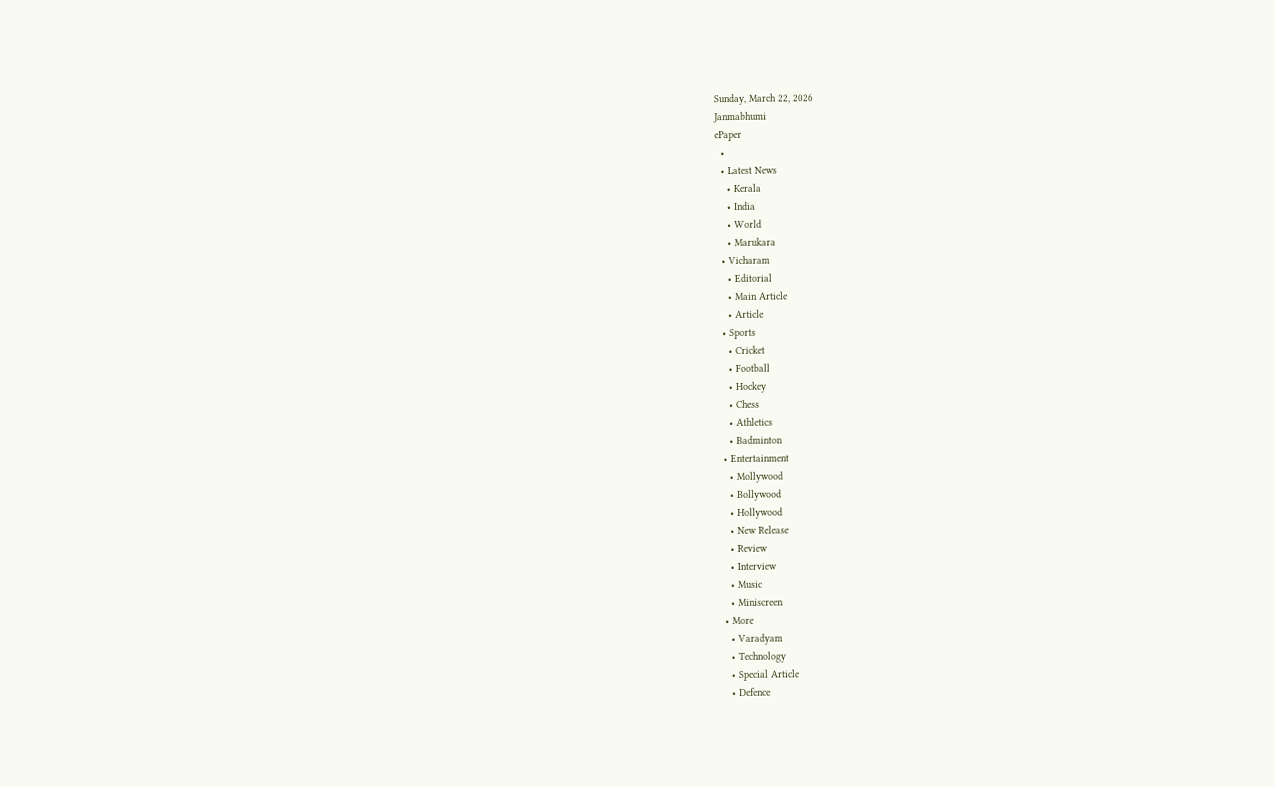Sunday, March 22, 2026
Janmabhumi
ePaper
  •
  • Latest News
    • Kerala
    • India
    • World
    • Marukara
  • Vicharam
    • Editorial
    • Main Article
    • Article
  • Sports
    • Cricket
    • Football
    • Hockey
    • Chess
    • Athletics
    • Badminton
  • Entertainment
    • Mollywood
    • Bollywood
    • Hollywood
    • New Release
    • Review
    • Interview
    • Music
    • Miniscreen
  • More
    • Varadyam
    • Technology
    • Special Article
    • Defence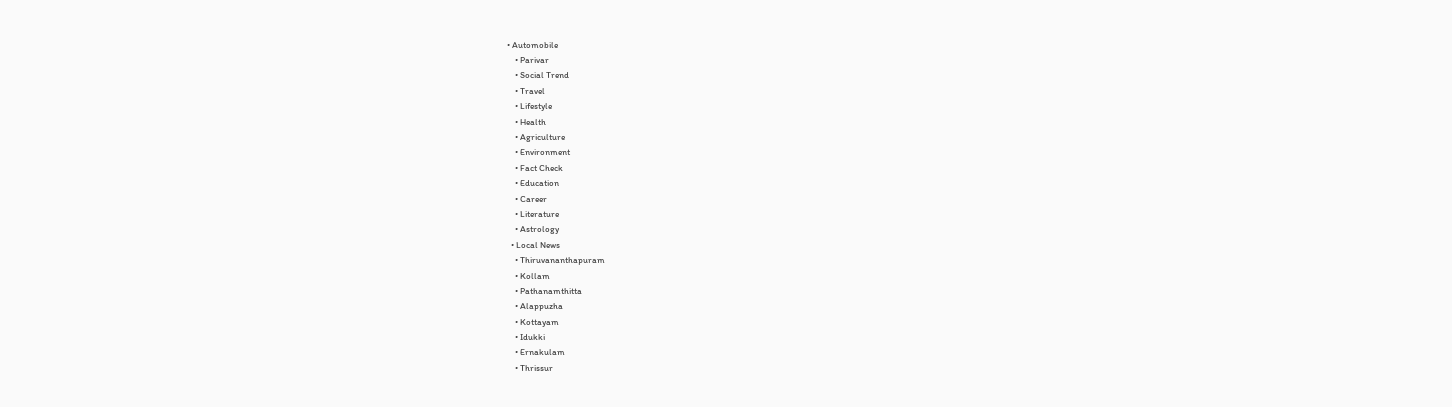• Automobile
    • Parivar
    • Social Trend
    • Travel
    • Lifestyle
    • Health
    • Agriculture
    • Environment
    • Fact Check
    • Education
    • Career
    • Literature
    • Astrology
  • Local News
    • Thiruvananthapuram
    • Kollam
    • Pathanamthitta
    • Alappuzha
    • Kottayam
    • Idukki
    • Ernakulam
    • Thrissur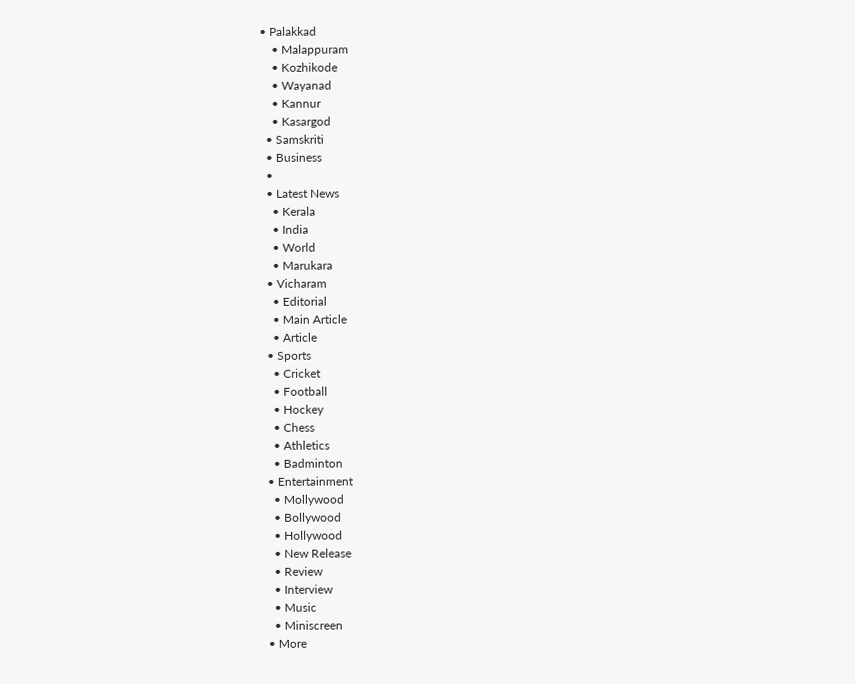• Palakkad
    • Malappuram
    • Kozhikode
    • Wayanad
    • Kannur
    • Kasargod
  • Samskriti
  • Business
  •
  • Latest News
    • Kerala
    • India
    • World
    • Marukara
  • Vicharam
    • Editorial
    • Main Article
    • Article
  • Sports
    • Cricket
    • Football
    • Hockey
    • Chess
    • Athletics
    • Badminton
  • Entertainment
    • Mollywood
    • Bollywood
    • Hollywood
    • New Release
    • Review
    • Interview
    • Music
    • Miniscreen
  • More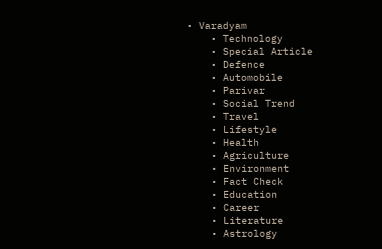• Varadyam
    • Technology
    • Special Article
    • Defence
    • Automobile
    • Parivar
    • Social Trend
    • Travel
    • Lifestyle
    • Health
    • Agriculture
    • Environment
    • Fact Check
    • Education
    • Career
    • Literature
    • Astrology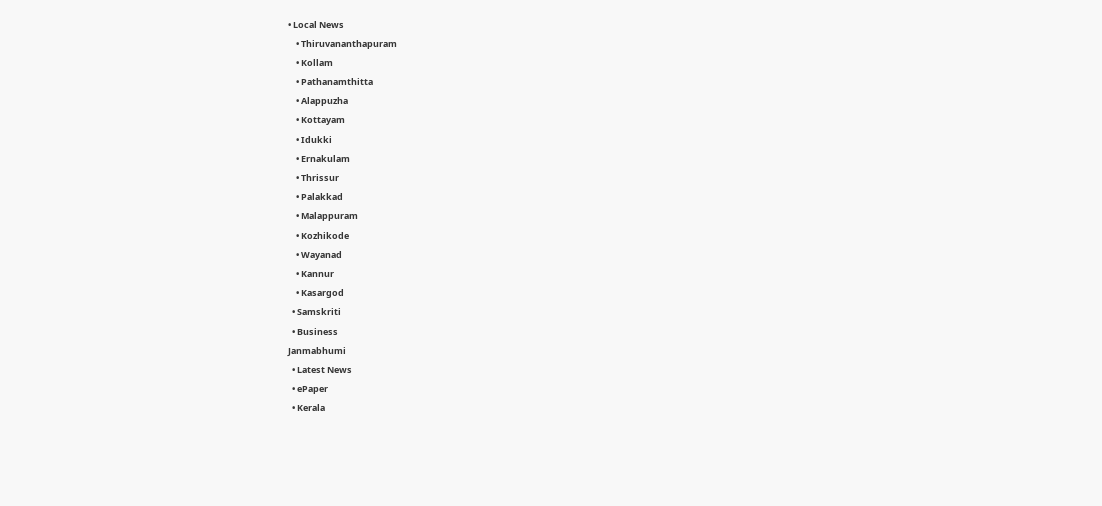• Local News
    • Thiruvananthapuram
    • Kollam
    • Pathanamthitta
    • Alappuzha
    • Kottayam
    • Idukki
    • Ernakulam
    • Thrissur
    • Palakkad
    • Malappuram
    • Kozhikode
    • Wayanad
    • Kannur
    • Kasargod
  • Samskriti
  • Business
Janmabhumi
  • Latest News
  • ePaper
  • Kerala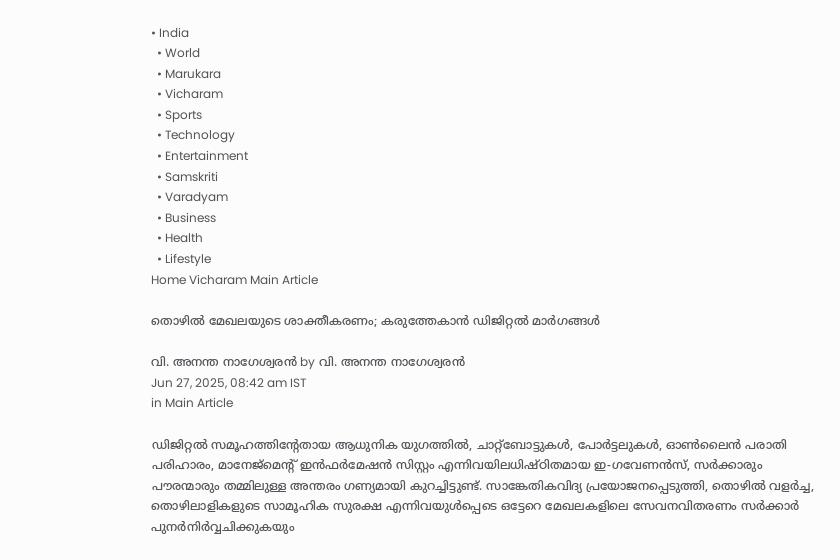• India
  • World
  • Marukara
  • Vicharam
  • Sports
  • Technology
  • Entertainment
  • Samskriti
  • Varadyam
  • Business
  • Health
  • Lifestyle
Home Vicharam Main Article

തൊഴില്‍ മേഖലയുടെ ശാക്തീകരണം; കരുത്തേകാന്‍ ഡിജിറ്റല്‍ മാര്‍ഗങ്ങള്‍

വി. അനന്ത നാഗേശ്വരന്‍ by വി. അനന്ത നാഗേശ്വരന്‍
Jun 27, 2025, 08:42 am IST
in Main Article

ഡിജിറ്റല്‍ സമൂഹത്തിന്റേതായ ആധുനിക യുഗത്തില്‍, ചാറ്റ്‌ബോട്ടുകള്‍, പോര്‍ട്ടലുകള്‍, ഓണ്‍ലൈന്‍ പരാതി പരിഹാരം, മാനേജ്‌മെന്റ് ഇന്‍ഫര്‍മേഷന്‍ സിസ്റ്റം എന്നിവയിലധിഷ്ഠിതമായ ഇ-ഗവേണന്‍സ്, സര്‍ക്കാരും പൗരന്മാരും തമ്മിലുള്ള അന്തരം ഗണ്യമായി കുറച്ചിട്ടുണ്ട്. സാങ്കേതികവിദ്യ പ്രയോജനപ്പെടുത്തി, തൊഴില്‍ വളര്‍ച്ച, തൊഴിലാളികളുടെ സാമൂഹിക സുരക്ഷ എന്നിവയുള്‍പ്പെടെ ഒട്ടേറെ മേഖലകളിലെ സേവനവിതരണം സര്‍ക്കാര്‍ പുനര്‍നിര്‍വ്വചിക്കുകയും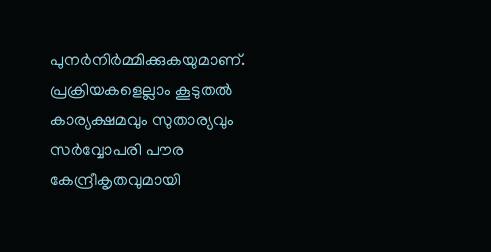പുനര്‍നിര്‍മ്മിക്കുകയുമാണ്. പ്രക്രിയകളെല്ലാം കൂടുതല്‍ കാര്യക്ഷമവും സുതാര്യവും സര്‍വ്വോപരി പൗര കേന്ദ്രീകൃതവുമായി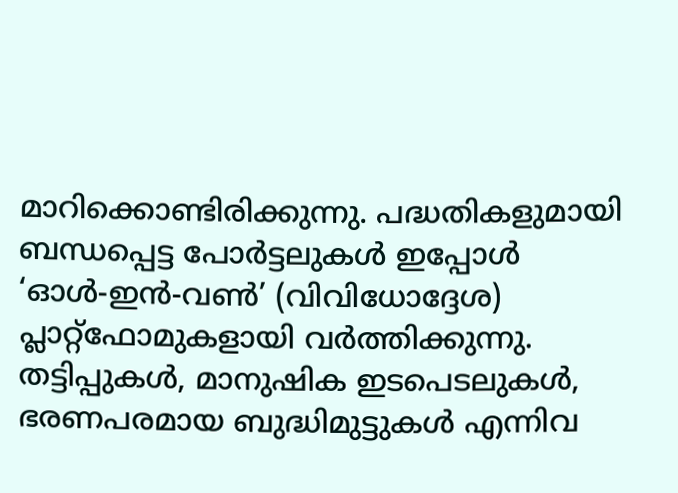മാറിക്കൊണ്ടിരിക്കുന്നു. പദ്ധതികളുമായി ബന്ധപ്പെട്ട പോര്‍ട്ടലുകള്‍ ഇപ്പോള്‍ ‘ഓള്‍-ഇന്‍-വണ്‍’ (വിവിധോദ്ദേശ) പ്ലാറ്റ്ഫോമുകളായി വര്‍ത്തിക്കുന്നു. തട്ടിപ്പുകള്‍, മാനുഷിക ഇടപെടലുകള്‍, ഭരണപരമായ ബുദ്ധിമുട്ടുകള്‍ എന്നിവ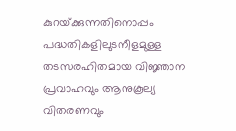കുറയ്‌ക്കുന്നതിനൊപ്പം പദ്ധതികളിലുടനീളമുള്ള തടസരഹിതമായ വിജ്ഞാന പ്രവാഹവും ആനുകൂല്യ വിതരണവും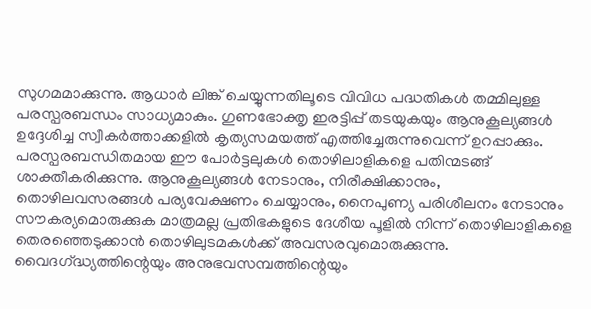സുഗമമാക്കുന്നു. ആധാര്‍ ലിങ്ക് ചെയ്യുന്നതിലൂടെ വിവിധ പദ്ധതികള്‍ തമ്മിലുള്ള പരസ്പരബന്ധം സാധ്യമാകും. ഗുണഭോക്തൃ ഇരട്ടിപ്പ് തടയുകയും ആനുകൂല്യങ്ങള്‍ ഉദ്ദേശിച്ച സ്വീകര്‍ത്താക്കളില്‍ കൃത്യസമയത്ത് എത്തിച്ചേരുന്നുവെന്ന് ഉറപ്പാക്കും. പരസ്പരബന്ധിതമായ ഈ പോര്‍ട്ടലുകള്‍ തൊഴിലാളികളെ പതിന്മടങ്ങ് ശാക്തീകരിക്കുന്നു. ആനുകൂല്യങ്ങള്‍ നേടാനും, നിരീക്ഷിക്കാനും, തൊഴിലവസരങ്ങള്‍ പര്യവേക്ഷണം ചെയ്യാനും, നൈപുണ്യ പരിശീലനം നേടാനും സൗകര്യമൊരുക്കുക മാത്രമല്ല പ്രതിഭകളുടെ ദേശീയ പൂളില്‍ നിന്ന് തൊഴിലാളികളെ തെരഞ്ഞെടുക്കാന്‍ തൊഴിലുടമകള്‍ക്ക് അവസരവുമൊരുക്കുന്നു. വൈദഗ്‌ദ്ധ്യത്തിന്റെയും അനുഭവസമ്പത്തിന്റെയും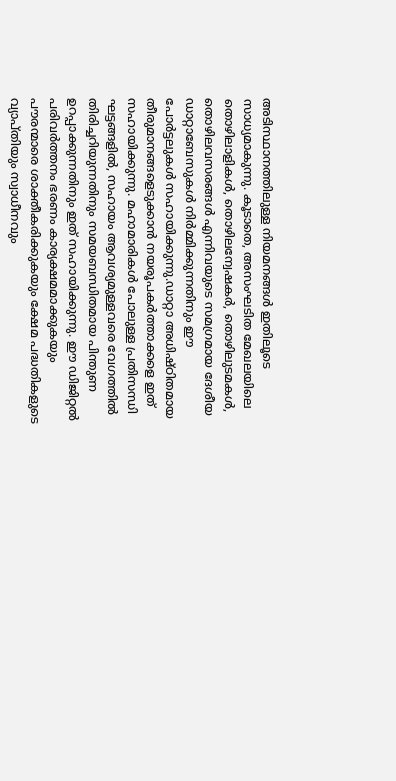അടിസ്ഥാനത്തിലുള്ള നിയമനങ്ങള്‍ ഇതിലൂടെ സാധ്യമാകുന്നു. കൂടാതെ, അസംഘടിത മേഖലയിലെ തൊഴിലാളികള്‍, തൊഴിലന്വേഷകര്‍, തൊഴിലുടമകള്‍, തൊഴിലവസരങ്ങള്‍ എന്നിവയുടെ സമഗ്രമായ ദേശീയ ഡാറ്റാബേസുകള്‍ നിര്‍മ്മിക്കുന്നതിനും ഈ പോര്‍ട്ടലുകള്‍ സഹായിക്കുന്നു.ഡാറ്റാ അധിഷ്ഠിതമായ തീരുമാനങ്ങളെടുക്കാന്‍ നയരൂപകര്‍ത്താക്കളെ ഇത് സഹായിക്കുന്നു. മഹാമാരികള്‍ പോലുള്ള പ്രതിസന്ധി ഘട്ടങ്ങളില്‍, സഹായം ആവശ്യമുള്ളവരെ വേഗത്തില്‍ തിരിച്ചറിയുന്നതിനും സമയബന്ധിതമായ പിന്തുണ ഉറപ്പാക്കുന്നതിനും ഇത് സഹായിക്കുന്നു. ഈ ഡിജിറ്റല്‍ പരിവര്‍ത്തനം ഭരണം കാര്യക്ഷമമാക്കുകയും പൗരന്മാരെ ശാക്തീകരിക്കുകയും ക്ഷേമ പദ്ധതികളുടെ വ്യാപ്തിയും സ്വാധീനവും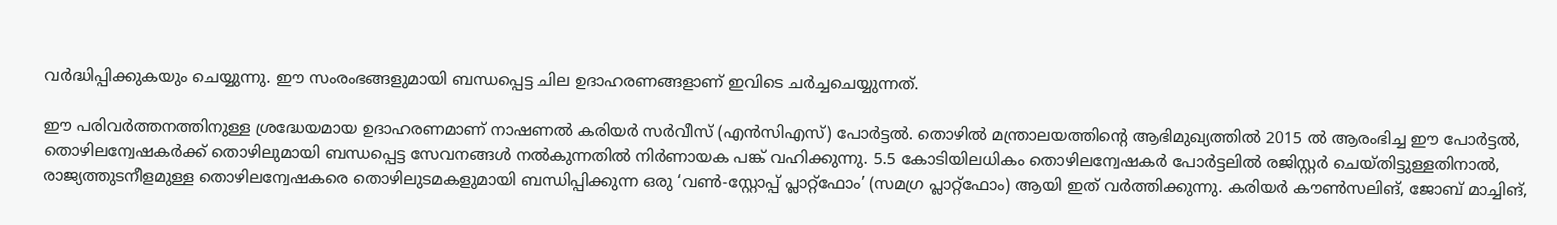വര്‍ദ്ധിപ്പിക്കുകയും ചെയ്യുന്നു. ഈ സംരംഭങ്ങളുമായി ബന്ധപ്പെട്ട ചില ഉദാഹരണങ്ങളാണ് ഇവിടെ ചര്‍ച്ചചെയ്യുന്നത്.

ഈ പരിവര്‍ത്തനത്തിനുള്ള ശ്രദ്ധേയമായ ഉദാഹരണമാണ് നാഷണല്‍ കരിയര്‍ സര്‍വീസ് (എന്‍സിഎസ്) പോര്‍ട്ടല്‍. തൊഴില്‍ മന്ത്രാലയത്തിന്റെ ആഭിമുഖ്യത്തില്‍ 2015 ല്‍ ആരംഭിച്ച ഈ പോര്‍ട്ടല്‍, തൊഴിലന്വേഷകര്‍ക്ക് തൊഴിലുമായി ബന്ധപ്പെട്ട സേവനങ്ങള്‍ നല്‍കുന്നതില്‍ നിര്‍ണായക പങ്ക് വഹിക്കുന്നു. 5.5 കോടിയിലധികം തൊഴിലന്വേഷകര്‍ പോര്‍ട്ടലില്‍ രജിസ്റ്റര്‍ ചെയ്തിട്ടുള്ളതിനാല്‍, രാജ്യത്തുടനീളമുള്ള തൊഴിലന്വേഷകരെ തൊഴിലുടമകളുമായി ബന്ധിപ്പിക്കുന്ന ഒരു ‘വണ്‍-സ്റ്റോപ്പ് പ്ലാറ്റ്ഫോം’ (സമഗ്ര പ്ലാറ്റ്ഫോം) ആയി ഇത് വര്‍ത്തിക്കുന്നു. കരിയര്‍ കൗണ്‍സലിങ്, ജോബ് മാച്ചിങ്,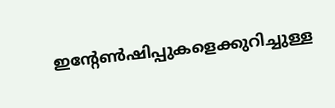ഇന്റേണ്‍ഷിപ്പുകളെക്കുറിച്ചുള്ള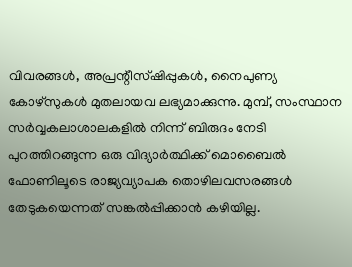വിവരങ്ങള്‍, അപ്രന്റീസ്ഷിപ്പുകള്‍, നൈപുണ്യ കോഴ്സുകള്‍ മുതലായവ ലഭ്യമാക്കുന്നു. മുമ്പ്, സംസ്ഥാന സര്‍വ്വകലാശാലകളില്‍ നിന്ന് ബിരുദം നേടി പുറത്തിറങ്ങുന്ന ഒരു വിദ്യാര്‍ത്ഥിക്ക് മൊബൈല്‍ ഫോണിലൂടെ രാജ്യവ്യാപക തൊഴിലവസരങ്ങള്‍ തേടുകയെന്നത് സങ്കല്‍പ്പിക്കാന്‍ കഴിയില്ല.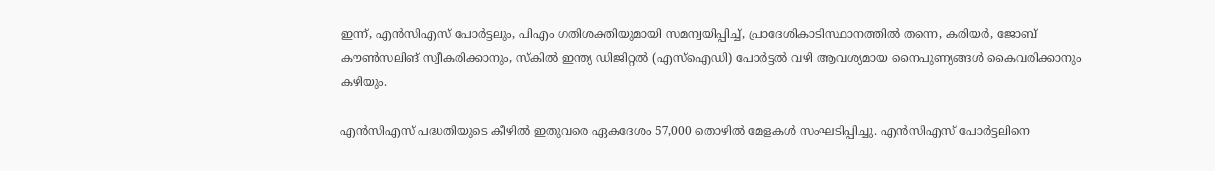ഇന്ന്, എന്‍സിഎസ് പോര്‍ട്ടലും, പിഎം ഗതിശക്തിയുമായി സമന്വയിപ്പിച്ച്, പ്രാദേശികാടിസ്ഥാനത്തില്‍ തന്നെ, കരിയര്‍, ജോബ് കൗണ്‍സലിങ് സ്വീകരിക്കാനും, സ്‌കില്‍ ഇന്ത്യ ഡിജിറ്റല്‍ (എസ്‌ഐഡി) പോര്‍ട്ടല്‍ വഴി ആവശ്യമായ നൈപുണ്യങ്ങള്‍ കൈവരിക്കാനും കഴിയും.

എന്‍സിഎസ് പദ്ധതിയുടെ കീഴില്‍ ഇതുവരെ ഏകദേശം 57,000 തൊഴില്‍ മേളകള്‍ സംഘടിപ്പിച്ചു. എന്‍സിഎസ് പോര്‍ട്ടലിനെ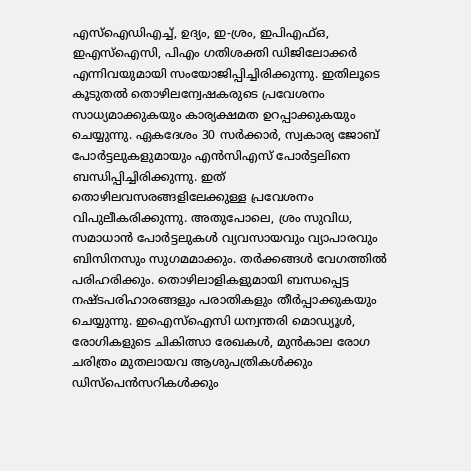എസ്‌ഐഡിഎച്ച്, ഉദ്യം, ഇ-ശ്രം, ഇപിഎഫ്ഒ, ഇഎസ്‌ഐസി, പിഎം ഗതിശക്തി ഡിജിലോക്കര്‍ എന്നിവയുമായി സംയോജിപ്പിച്ചിരിക്കുന്നു. ഇതിലൂടെ കൂടുതല്‍ തൊഴിലന്വേഷകരുടെ പ്രവേശനം സാധ്യമാക്കുകയും കാര്യക്ഷമത ഉറപ്പാക്കുകയും ചെയ്യുന്നു. ഏകദേശം 30 സര്‍ക്കാര്‍, സ്വകാര്യ ജോബ് പോര്‍ട്ടലുകളുമായും എന്‍സിഎസ് പോര്‍ട്ടലിനെ ബന്ധിപ്പിച്ചിരിക്കുന്നു. ഇത് തൊഴിലവസരങ്ങളിലേക്കുള്ള പ്രവേശനം വിപുലീകരിക്കുന്നു. അതുപോലെ, ശ്രം സുവിധ, സമാധാന്‍ പോര്‍ട്ടലുകള്‍ വ്യവസായവും വ്യാപാരവും ബിസിനസും സുഗമമാക്കും. തര്‍ക്കങ്ങള്‍ വേഗത്തില്‍ പരിഹരിക്കും. തൊഴിലാളികളുമായി ബന്ധപ്പെട്ട നഷ്ടപരിഹാരങ്ങളും പരാതികളും തീര്‍പ്പാക്കുകയും ചെയ്യുന്നു. ഇഐസ്‌ഐസി ധന്വന്തരി മൊഡ്യൂള്‍, രോഗികളുടെ ചികിത്സാ രേഖകള്‍, മുന്‍കാല രോഗ ചരിത്രം മുതലായവ ആശുപത്രികള്‍ക്കും ഡിസ്‌പെന്‍സറികള്‍ക്കും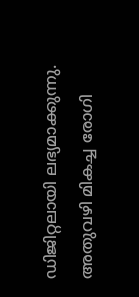ഡിജിറ്റലായി ലഭ്യമാക്കുന്നു. അതുവഴി മികച്ച രോഗി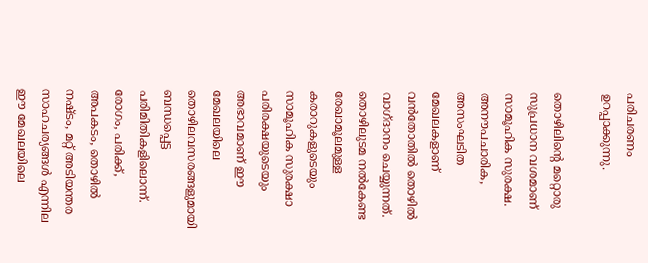പരിചരണം ഉറപ്പാക്കുന്നു.

തൊഴിലിന്റെ മറ്റൊരു സുപ്രധാന വശമാണ് സാമൂഹിക സുരക്ഷ. അനൗപചാരിക, അസംഘടിത മേഖലകളാണ് വന്‍തോതില്‍ തൊഴില്‍ വാഗ്ദാനം ചെയ്യുന്നത്. തൊഴിലുടമ നല്‍കേണ്ട രേഖാമൂലമുള്ള കരാറുകളുടെയും സാമൂഹിക സുരക്ഷാ പരിരക്ഷയുടെയും അഭാവമാണ് ഈ മേഖലയിലെ തൊഴിലവസരങ്ങളുമായി ബന്ധപ്പെട്ട പരിമിതികളിലൊന്ന്. രോഗം, പരിക്ക്, അപകടം, തൊഴില്‍ നഷ്ടം, മറ്റ് അടിയന്തര സാഹചര്യങ്ങള്‍ എന്നില ഈ മേഖലയിലെ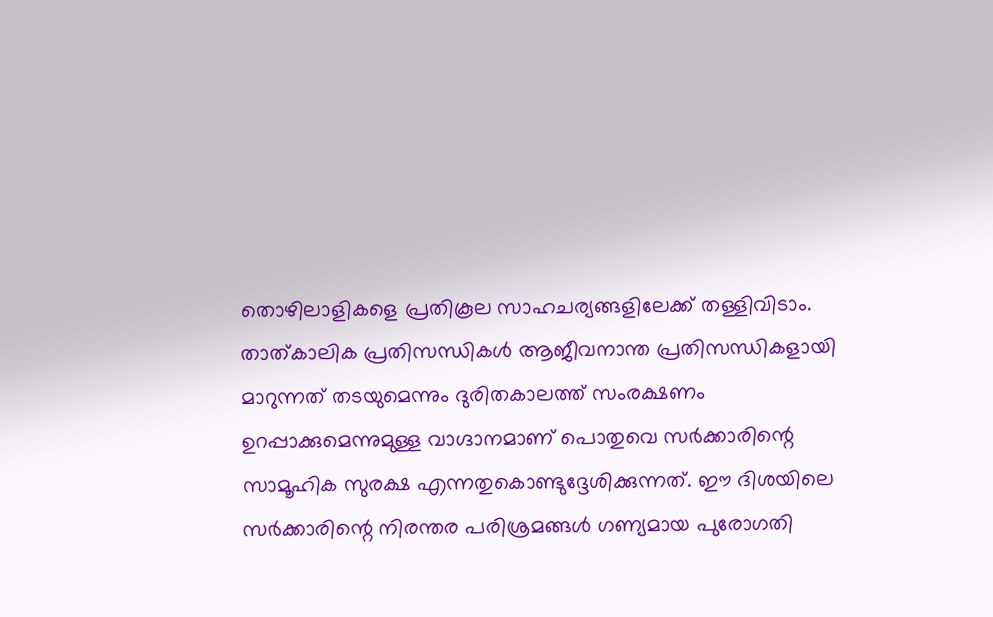തൊഴിലാളികളെ പ്രതികൂല സാഹചര്യങ്ങളിലേക്ക് തള്ളിവിടാം. താത്കാലിക പ്രതിസന്ധികള്‍ ആജീവനാന്ത പ്രതിസന്ധികളായി മാറുന്നത് തടയുമെന്നും ദുരിതകാലത്ത് സംരക്ഷണം ഉറപ്പാക്കുമെന്നുമുള്ള വാഗ്ദാനമാണ് പൊതുവെ സര്‍ക്കാരിന്റെ സാമൂഹിക സുരക്ഷ എന്നതുകൊണ്ടുദ്ദേശിക്കുന്നത്. ഈ ദിശയിലെ സര്‍ക്കാരിന്റെ നിരന്തര പരിശ്രമങ്ങള്‍ ഗണ്യമായ പുരോഗതി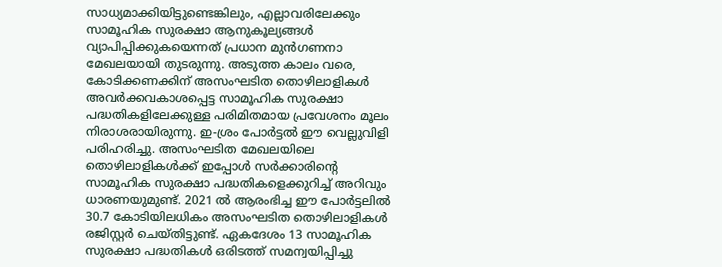സാധ്യമാക്കിയിട്ടുണ്ടെങ്കിലും, എല്ലാവരിലേക്കും സാമൂഹിക സുരക്ഷാ ആനുകൂല്യങ്ങള്‍ വ്യാപിപ്പിക്കുകയെന്നത് പ്രധാന മുന്‍ഗണനാ മേഖലയായി തുടരുന്നു. അടുത്ത കാലം വരെ, കോടിക്കണക്കിന് അസംഘടിത തൊഴിലാളികള്‍ അവര്‍ക്കവകാശപ്പെട്ട സാമൂഹിക സുരക്ഷാ പദ്ധതികളിലേക്കുള്ള പരിമിതമായ പ്രവേശനം മൂലം നിരാശരായിരുന്നു. ഇ-ശ്രം പോര്‍ട്ടല്‍ ഈ വെല്ലുവിളി പരിഹരിച്ചു. അസംഘടിത മേഖലയിലെ തൊഴിലാളികള്‍ക്ക് ഇപ്പോള്‍ സര്‍ക്കാരിന്റെ സാമൂഹിക സുരക്ഷാ പദ്ധതികളെക്കുറിച്ച് അറിവും ധാരണയുമുണ്ട്. 2021 ല്‍ ആരംഭിച്ച ഈ പോര്‍ട്ടലില്‍ 30.7 കോടിയിലധികം അസംഘടിത തൊഴിലാളികള്‍ രജിസ്റ്റര്‍ ചെയ്തിട്ടുണ്ട്. ഏകദേശം 13 സാമൂഹിക സുരക്ഷാ പദ്ധതികള്‍ ഒരിടത്ത് സമന്വയിപ്പിച്ചു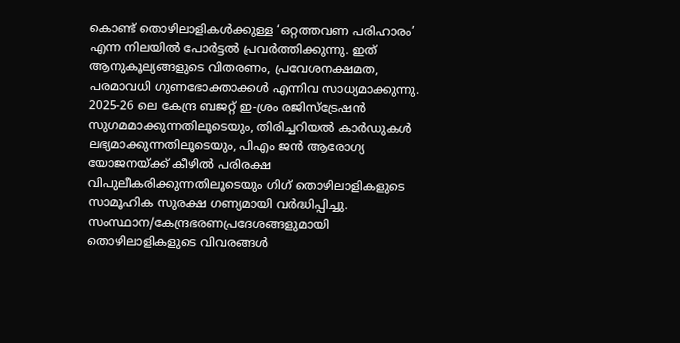കൊണ്ട് തൊഴിലാളികള്‍ക്കുള്ള ‘ഒറ്റത്തവണ പരിഹാരം’ എന്ന നിലയില്‍ പോര്‍ട്ടല്‍ പ്രവര്‍ത്തിക്കുന്നു. ഇത് ആനുകൂല്യങ്ങളുടെ വിതരണം, പ്രവേശനക്ഷമത, പരമാവധി ഗുണഭോക്താക്കള്‍ എന്നിവ സാധ്യമാക്കുന്നു. 2025-26 ലെ കേന്ദ്ര ബജറ്റ് ഇ-ശ്രം രജിസ്‌ട്രേഷന്‍ സുഗമമാക്കുന്നതിലൂടെയും, തിരിച്ചറിയല്‍ കാര്‍ഡുകള്‍ ലഭ്യമാക്കുന്നതിലൂടെയും, പിഎം ജന്‍ ആരോഗ്യ യോജനയ്‌ക്ക് കീഴില്‍ പരിരക്ഷ വിപുലീകരിക്കുന്നതിലൂടെയും ഗിഗ് തൊഴിലാളികളുടെ സാമൂഹിക സുരക്ഷ ഗണ്യമായി വര്‍ദ്ധിപ്പിച്ചു. സംസ്ഥാന/കേന്ദ്രഭരണപ്രദേശങ്ങളുമായി തൊഴിലാളികളുടെ വിവരങ്ങള്‍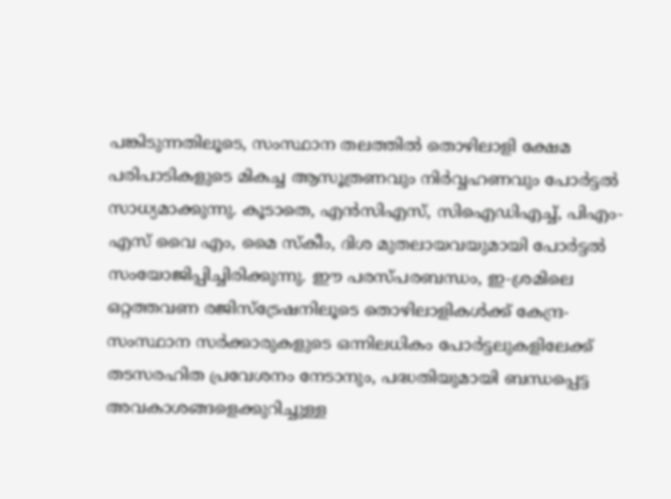പങ്കിടുന്നതിലൂടെ, സംസ്ഥാന തലത്തില്‍ തൊഴിലാളി ക്ഷേമ പരിപാടികളുടെ മികച്ച ആസൂത്രണവും നിര്‍വ്വഹണവും പോര്‍ട്ടല്‍ സാധ്യമാക്കുന്നു. കൂടാതെ, എന്‍സിഎസ്, സിഐഡിഎച്ച്, പിഎം-എസ് വൈ എം, മൈ സ്‌കീം, ദിശ മുതലായവയുമായി പോര്‍ട്ടല്‍ സംയോജിപ്പിച്ചിരിക്കുന്നു. ഈ പരസ്പരബന്ധം, ഇ-ശ്രമിലെ ഒറ്റത്തവണ രജിസ്‌ട്രേഷനിലൂടെ തൊഴിലാളികള്‍ക്ക് കേന്ദ്ര-സംസ്ഥാന സര്‍ക്കാരുകളുടെ ഒന്നിലധികം പോര്‍ട്ടലുകളിലേക്ക് തടസരഹിത പ്രവേശനം നേടാനും, പദ്ധതിയുമായി ബന്ധപ്പെട്ട അവകാശങ്ങളെക്കുറിച്ചുള്ള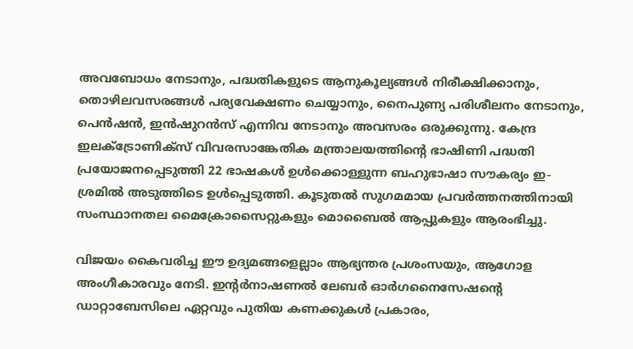അവബോധം നേടാനും, പദ്ധതികളുടെ ആനുകൂല്യങ്ങള്‍ നിരീക്ഷിക്കാനും, തൊഴിലവസരങ്ങള്‍ പര്യവേക്ഷണം ചെയ്യാനും, നൈപുണ്യ പരിശീലനം നേടാനും, പെന്‍ഷന്‍, ഇന്‍ഷുറന്‍സ് എന്നിവ നേടാനും അവസരം ഒരുക്കുന്നു. കേന്ദ്ര ഇലക്ട്രോണിക്‌സ് വിവരസാങ്കേതിക മന്ത്രാലയത്തിന്റെ ഭാഷിണി പദ്ധതി പ്രയോജനപ്പെടുത്തി 22 ഭാഷകള്‍ ഉള്‍ക്കൊള്ളുന്ന ബഹുഭാഷാ സൗകര്യം ഇ-ശ്രമില്‍ അടുത്തിടെ ഉള്‍പ്പെടുത്തി. കൂടുതല്‍ സുഗമമായ പ്രവര്‍ത്തനത്തിനായി സംസ്ഥാനതല മൈക്രോസൈറ്റുകളും മൊബൈല്‍ ആപ്പുകളും ആരംഭിച്ചു.

വിജയം കൈവരിച്ച ഈ ഉദ്യമങ്ങളെല്ലാം ആഭ്യന്തര പ്രശംസയും, ആഗോള അംഗീകാരവും നേടി. ഇന്റര്‍നാഷണല്‍ ലേബര്‍ ഓര്‍ഗനൈസേഷന്റെ ഡാറ്റാബേസിലെ ഏറ്റവും പുതിയ കണക്കുകള്‍ പ്രകാരം,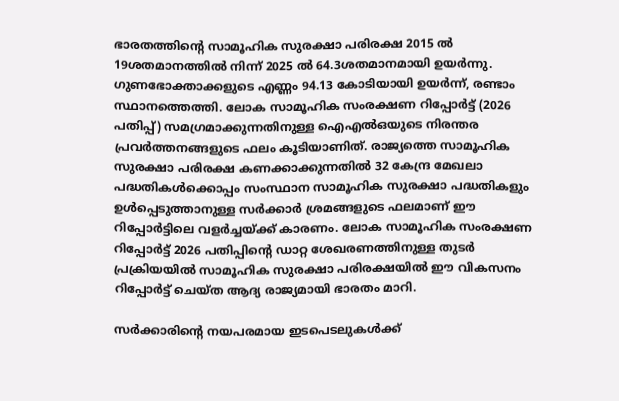ഭാരതത്തിന്റെ സാമൂഹിക സുരക്ഷാ പരിരക്ഷ 2015 ല്‍ 19ശതമാനത്തില്‍ നിന്ന് 2025 ല്‍ 64.3ശതമാനമായി ഉയര്‍ന്നു. ഗുണഭോക്താക്കളുടെ എണ്ണം 94.13 കോടിയായി ഉയര്‍ന്ന്, രണ്ടാം സ്ഥാനത്തെത്തി. ലോക സാമൂഹിക സംരക്ഷണ റിപ്പോര്‍ട്ട് (2026 പതിപ്പ്) സമഗ്രമാക്കുന്നതിനുള്ള ഐഎല്‍ഒയുടെ നിരന്തര പ്രവര്‍ത്തനങ്ങളുടെ ഫലം കൂടിയാണിത്. രാജ്യത്തെ സാമൂഹിക സുരക്ഷാ പരിരക്ഷ കണക്കാക്കുന്നതില്‍ 32 കേന്ദ്ര മേഖലാ പദ്ധതികള്‍ക്കൊപ്പം സംസ്ഥാന സാമൂഹിക സുരക്ഷാ പദ്ധതികളും ഉള്‍പ്പെടുത്താനുള്ള സര്‍ക്കാര്‍ ശ്രമങ്ങളുടെ ഫലമാണ് ഈ റിപ്പോര്‍ട്ടിലെ വളര്‍ച്ചയ്‌ക്ക് കാരണം. ലോക സാമൂഹിക സംരക്ഷണ റിപ്പോര്‍ട്ട് 2026 പതിപ്പിന്റെ ഡാറ്റ ശേഖരണത്തിനുള്ള തുടര്‍ പ്രക്രിയയില്‍ സാമൂഹിക സുരക്ഷാ പരിരക്ഷയില്‍ ഈ വികസനം റിപ്പോര്‍ട്ട് ചെയ്ത ആദ്യ രാജ്യമായി ഭാരതം മാറി.

സര്‍ക്കാരിന്റെ നയപരമായ ഇടപെടലുകള്‍ക്ക്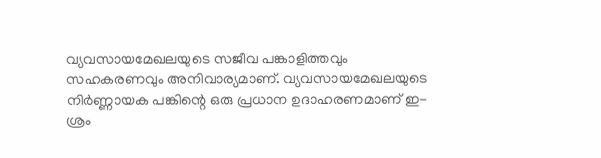വ്യവസായമേഖലയുടെ സജീവ പങ്കാളിത്തവും സഹകരണവും അനിവാര്യമാണ്. വ്യവസായമേഖലയുടെ നിര്‍ണ്ണായക പങ്കിന്റെ ഒരു പ്രധാന ഉദാഹരണമാണ് ഇ-ശ്രം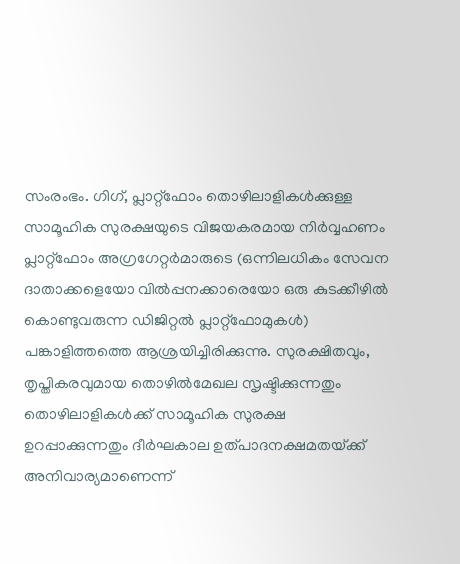സംരംഭം. ഗിഗ്, പ്ലാറ്റ്ഫോം തൊഴിലാളികള്‍ക്കുള്ള സാമൂഹിക സുരക്ഷയുടെ വിജയകരമായ നിര്‍വ്വഹണം പ്ലാറ്റ്ഫോം അഗ്രഗേറ്റര്‍മാരുടെ (ഒന്നിലധികം സേവന ദാതാക്കളെയോ വില്‍പ്പനക്കാരെയോ ഒരു കുടക്കീഴില്‍ കൊണ്ടുവരുന്ന ഡിജിറ്റല്‍ പ്ലാറ്റ്ഫോമുകള്‍) പങ്കാളിത്തത്തെ ആശ്രയിച്ചിരിക്കുന്നു. സുരക്ഷിതവും, തൃപ്തികരവുമായ തൊഴില്‍മേഖല സൃഷ്ടിക്കുന്നതും തൊഴിലാളികള്‍ക്ക് സാമൂഹിക സുരക്ഷ ഉറപ്പാക്കുന്നതും ദീര്‍ഘകാല ഉത്പാദനക്ഷമതയ്‌ക്ക് അനിവാര്യമാണെന്ന്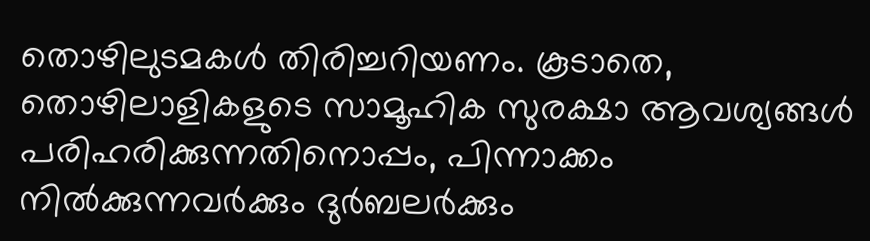തൊഴിലുടമകള്‍ തിരിച്ചറിയണം. കൂടാതെ, തൊഴിലാളികളുടെ സാമൂഹിക സുരക്ഷാ ആവശ്യങ്ങള്‍ പരിഹരിക്കുന്നതിനൊപ്പം, പിന്നാക്കം നില്‍ക്കുന്നവര്‍ക്കും ദുര്‍ബലര്‍ക്കും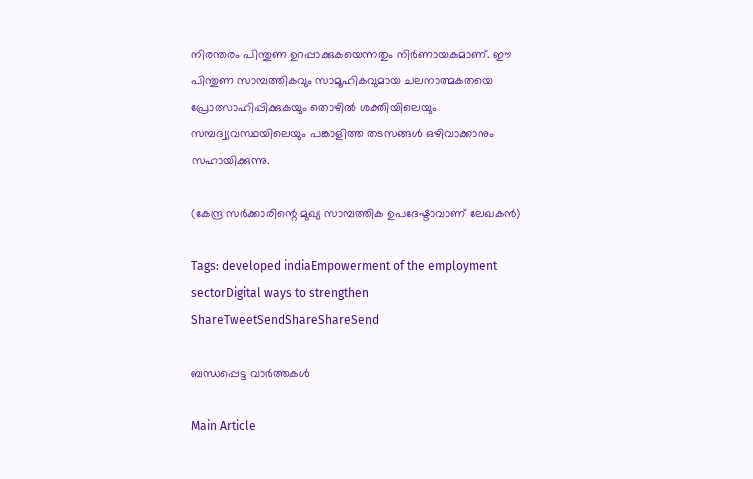നിരന്തരം പിന്തുണ ഉറപ്പാക്കുകയെന്നതും നിര്‍ണായകമാണ്. ഈ പിന്തുണ സാമ്പത്തികവും സാമൂഹികവുമായ ചലനാത്മകതയെ പ്രോത്സാഹിപ്പിക്കുകയും തൊഴില്‍ ശക്തിയിലെയും സമ്പദ്വ്യവസ്ഥയിലെയും പങ്കാളിത്ത തടസങ്ങള്‍ ഒഴിവാക്കാനും സഹായിക്കുന്നു.

(കേന്ദ്ര സര്‍ക്കാരിന്റെ മുഖ്യ സാമ്പത്തിക ഉപദേഷ്ടാവാണ് ലേഖകന്‍)

Tags: developed indiaEmpowerment of the employment sectorDigital ways to strengthen
ShareTweetSendShareShareSend

ബന്ധപ്പെട്ട വാര്‍ത്തകള്‍

Main Article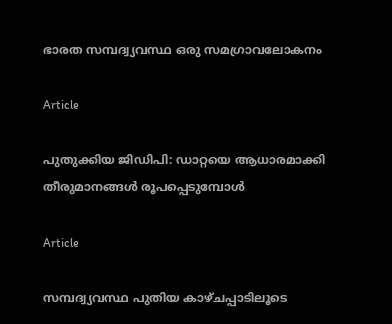ഭാരത സമ്പദ്വ്യവസ്ഥ ഒരു സമഗ്രാവലോകനം

Article

പുതുക്കിയ ജിഡിപി: ഡാറ്റയെ ആധാരമാക്കി തീരുമാനങ്ങള്‍ രൂപപ്പെടുമ്പോള്‍

Article

സമ്പദ്വ്യവസ്ഥ പുതിയ കാഴ്ചപ്പാടിലൂടെ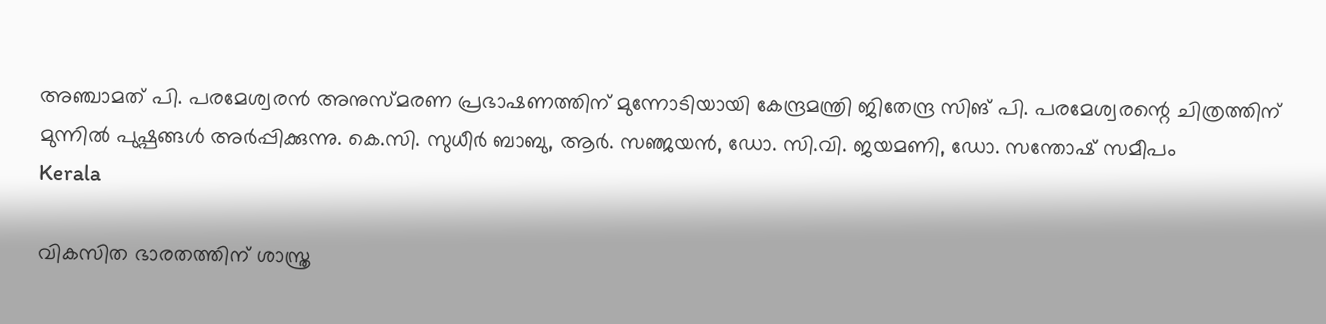അഞ്ചാമത് പി. പരമേശ്വരന്‍ അനുസ്മരണ പ്രഭാഷണത്തിന് മുന്നോടിയായി കേന്ദ്രമന്ത്രി ജിതേന്ദ്ര സിങ് പി. പരമേശ്വരന്റെ ചിത്രത്തിന് മുന്നില്‍ പുഷ്പങ്ങള്‍ അര്‍പ്പിക്കുന്നു. കെ.സി. സുധീര്‍ ബാബു, ആര്‍. സഞ്ജയന്‍, ഡോ. സി.വി. ജയമണി, ഡോ. സന്തോഷ് സമീപം
Kerala

വികസിത ഭാരതത്തിന് ശാസ്ത്ര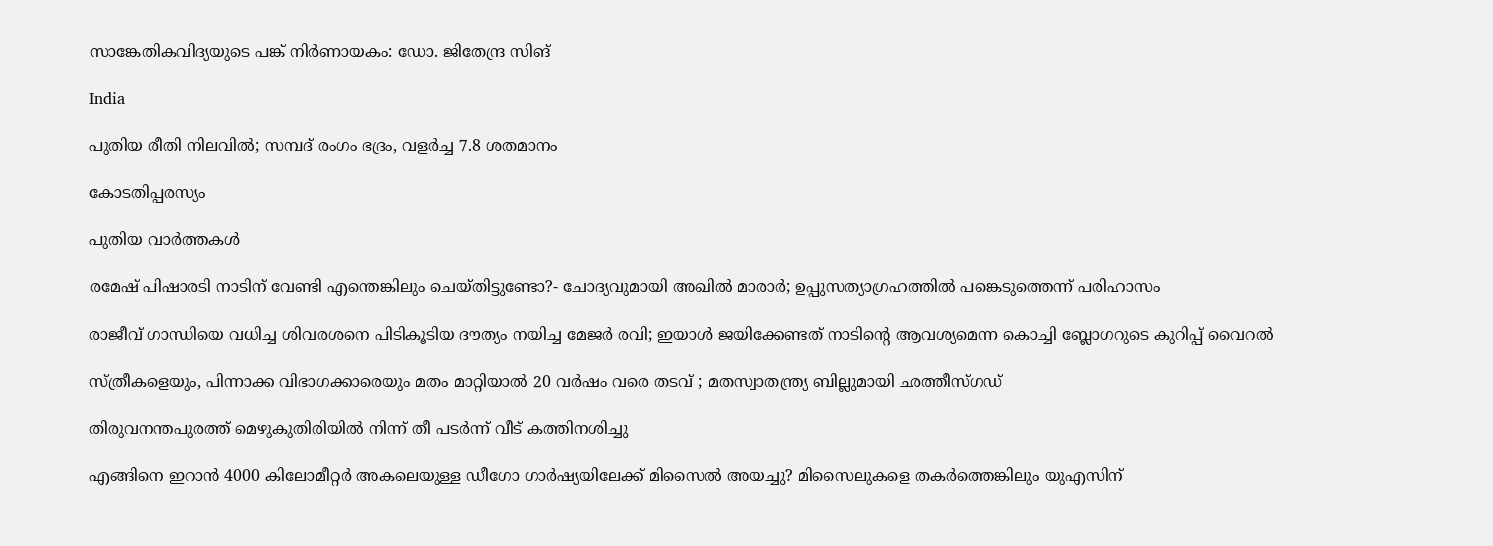സാങ്കേതികവിദ്യയുടെ പങ്ക് നിര്‍ണായകം: ഡോ. ജിതേന്ദ്ര സിങ്

India

പുതിയ രീതി നിലവില്‍; സമ്പദ് രംഗം ഭദ്രം, വളര്‍ച്ച 7.8 ശതമാനം

കോടതിപ്പരസ്യം

പുതിയ വാര്‍ത്തകള്‍

രമേഷ് പിഷാരടി നാടിന് വേണ്ടി എന്തെങ്കിലും ചെയ്തിട്ടുണ്ടോ?- ചോദ്യവുമായി അഖില്‍ മാരാര്‍; ഉപ്പുസത്യാഗ്രഹത്തില്‍ പങ്കെടുത്തെന്ന് പരിഹാസം

രാജീവ് ഗാന്ധിയെ വധിച്ച ശിവരശനെ പിടികൂടിയ ദൗത്യം നയിച്ച മേജർ രവി; ഇയാള്‍ ജയിക്കേണ്ടത് നാടിന്റെ ആവശ്യമെന്ന കൊച്ചി ബ്ലോഗറുടെ കുറിപ്പ് വൈറല്‍

സ്ത്രീകളെയും, പിന്നാക്ക വിഭാഗക്കാരെയും മതം മാറ്റിയാൽ 20 വർഷം വരെ തടവ് ; മതസ്വാതന്ത്ര്യ ബില്ലുമായി ഛത്തീസ്ഗഡ്

തിരുവനന്തപുരത്ത് മെഴുകുതിരിയില്‍ നിന്ന് തീ പടര്‍ന്ന് വീട് കത്തിനശിച്ചു

എങ്ങിനെ ഇറാന്‍ 4000 കിലോമീറ്റർ അകലെയുള്ള ഡീഗോ ഗാർഷ്യയിലേക്ക് മിസൈല്‍ അയച്ചു? മിസൈലുകളെ തകര്‍ത്തെങ്കിലും യുഎസിന്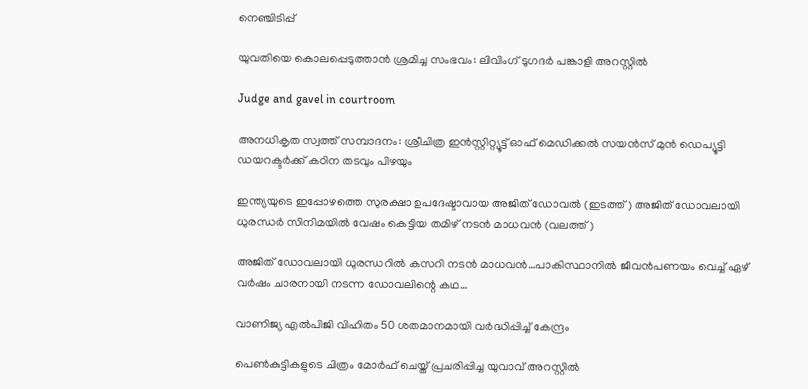നെഞ്ചിടിപ്പ്

യുവതിയെ കൊലപ്പെടുത്താന്‍ ശ്രമിച്ച സംഭവം: ലിവിംഗ് ടുഗദര്‍ പങ്കാളി അറസ്റ്റില്‍

Judge and gavel in courtroom

അനധികൃത സ്വത്ത് സമ്പാദനം: ശ്രീചിത്ര ഇന്‍സ്റ്റിറ്റ്യൂട്ട് ഓഫ് മെഡിക്കല്‍ സയന്‍സ് മുന്‍ ഡെപ്യൂട്ടി ഡയറക്ടര്‍ക്ക് കഠിന തടവും പിഴയും

ഇന്ത്യയുടെ ഇപ്പോഴത്തെ സുരക്ഷാ ഉപദേഷ്ടാവായ അജിത് ഡോവല്‍ (ഇടത്ത്) അജിത് ഡോവലായി ധുരന്ധര്‍ സിനിമയില്‍ വേഷം കെട്ടിയ തമിഴ് നടന്‍ മാധവന്‍ (വലത്ത്)

അജിത് ഡോവലായി ധുരന്ധറില്‍ കസറി നടന്‍ മാധവന്‍…പാകിസ്ഥാനില്‍ ജീവന്‍പണയം വെച്ച് ഏഴ് വര്‍ഷം ചാരനായി നടന്ന ഡോവലിന്റെ കഥ…

വാണിജ്യ എല്‍പിജി വിഹിതം 50 ശതമാനമായി വര്‍ദ്ധിപ്പിച്ച് കേന്ദ്രം

പെണ്‍കുട്ടികളുടെ ചിത്രം മോര്‍ഫ് ചെയ്ത് പ്രചരിപ്പിച്ച യുവാവ് അറസ്റ്റില്‍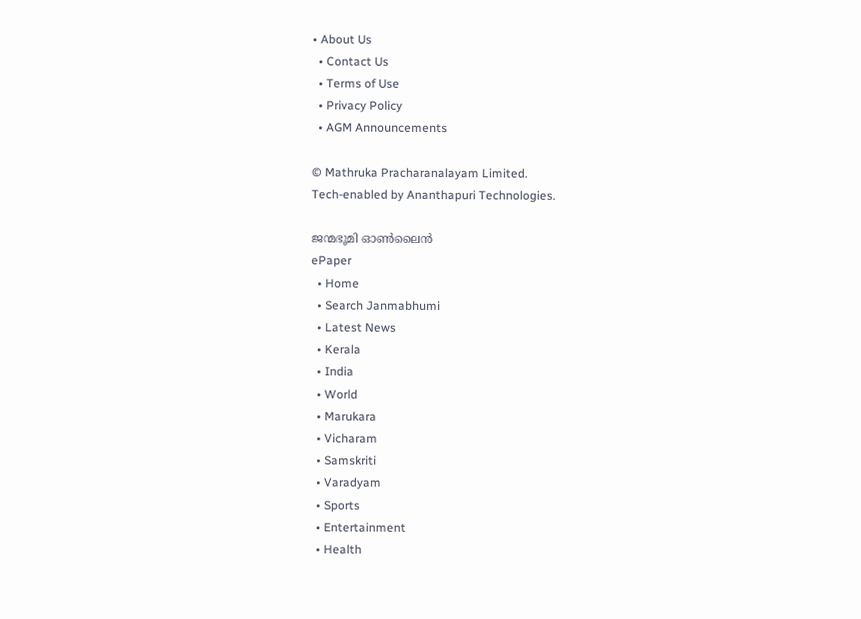• About Us
  • Contact Us
  • Terms of Use
  • Privacy Policy
  • AGM Announcements

© Mathruka Pracharanalayam Limited.
Tech-enabled by Ananthapuri Technologies.

ജന്മഭൂമി ഓണ്‍ലൈന്‍
ePaper
  • Home
  • Search Janmabhumi
  • Latest News
  • Kerala
  • India
  • World
  • Marukara
  • Vicharam
  • Samskriti
  • Varadyam
  • Sports
  • Entertainment
  • Health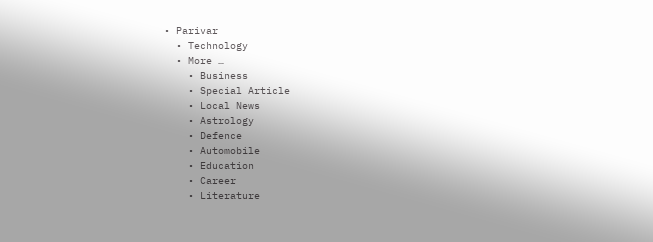• Parivar
  • Technology
  • More …
    • Business
    • Special Article
    • Local News
    • Astrology
    • Defence
    • Automobile
    • Education
    • Career
    • Literature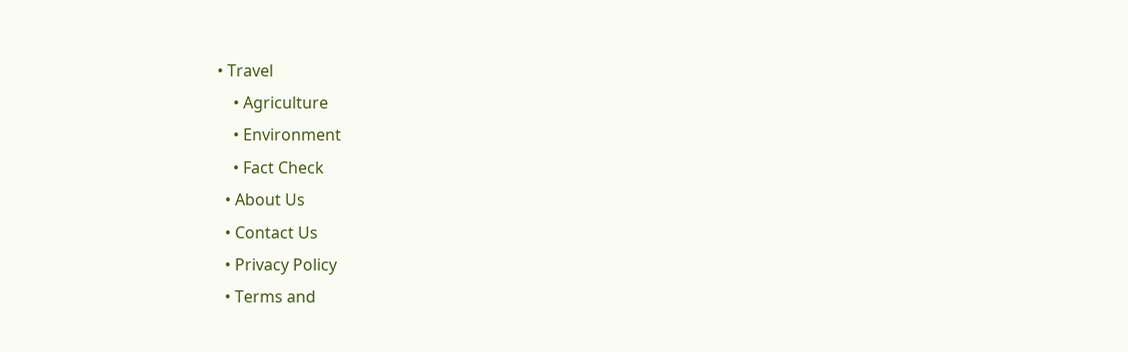• Travel
    • Agriculture
    • Environment
    • Fact Check
  • About Us
  • Contact Us
  • Privacy Policy
  • Terms and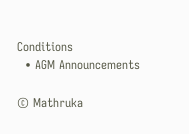Conditions
  • AGM Announcements

© Mathruka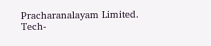Pracharanalayam Limited.
Tech-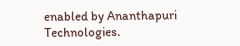enabled by Ananthapuri Technologies.